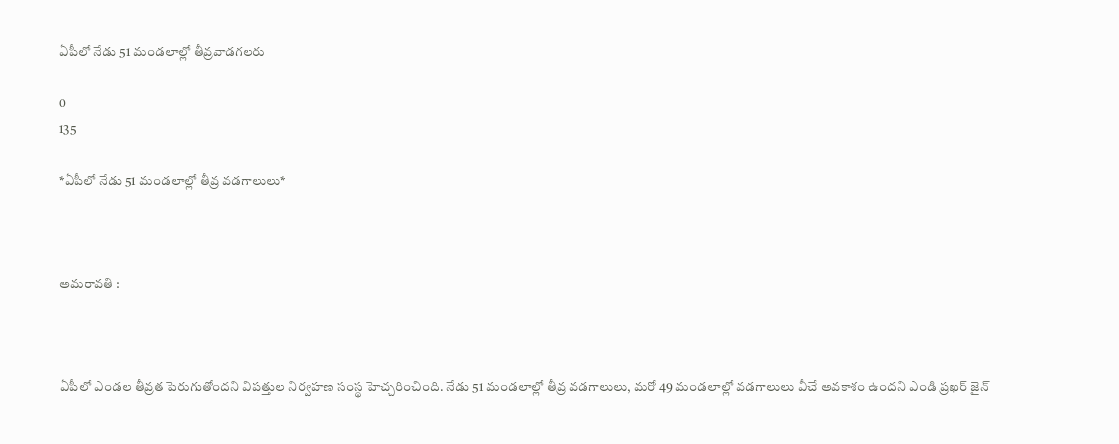ఏపీలో నేడు 51 మండలాల్లో తీవ్రవాడగలరు

0
135

*ఏపీలో నేడు 51 మండలాల్లో తీవ్ర వడగాలులు*



అమరావతి :



ఏపీలో ఎండల తీవ్రత పెరుగుతోందని విపత్తుల నిర్వహణ సంస్థ హెచ్చరించింది. నేడు 51 మండలాల్లో తీవ్ర వడగాలులు, మరో 49 మండలాల్లో వడగాలులు వీచే అవకాశం ఉందని ఎండి ప్రఖర్ జైన్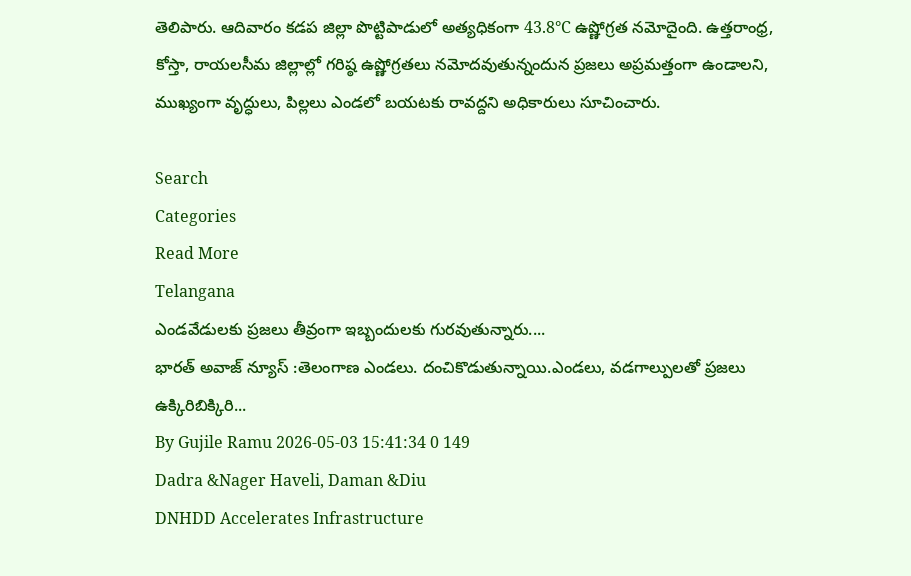తెలిపారు. ఆదివారం కడప జిల్లా పొట్టిపాడులో అత్యధికంగా 43.8°C ఉష్ణోగ్రత నమోదైంది. ఉత్తరాంధ్ర, కోస్తా, రాయలసీమ జిల్లాల్లో గరిష్ఠ ఉష్ణోగ్రతలు నమోదవుతున్నందున ప్రజలు అప్రమత్తంగా ఉండాలని, ముఖ్యంగా వృద్ధులు, పిల్లలు ఎండలో బయటకు రావద్దని అధికారులు సూచించారు.

Search
Categories
Read More
Telangana
ఎండవేడులకు ప్రజలు తీవ్రంగా ఇబ్బందులకు గురవుతున్నారు....
భారత్ అవాజ్ న్యూస్ :తెలంగాణ ఎండలు. దంచికొడుతున్నాయి.ఎండలు, వడగాల్పులతో ప్రజలు ఉక్కిరిబిక్కిరి...
By Gujile Ramu 2026-05-03 15:41:34 0 149
Dadra &Nager Haveli, Daman &Diu
DNHDD Accelerates Infrastructure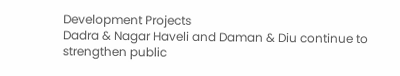Development Projects
Dadra & Nagar Haveli and Daman & Diu continue to strengthen public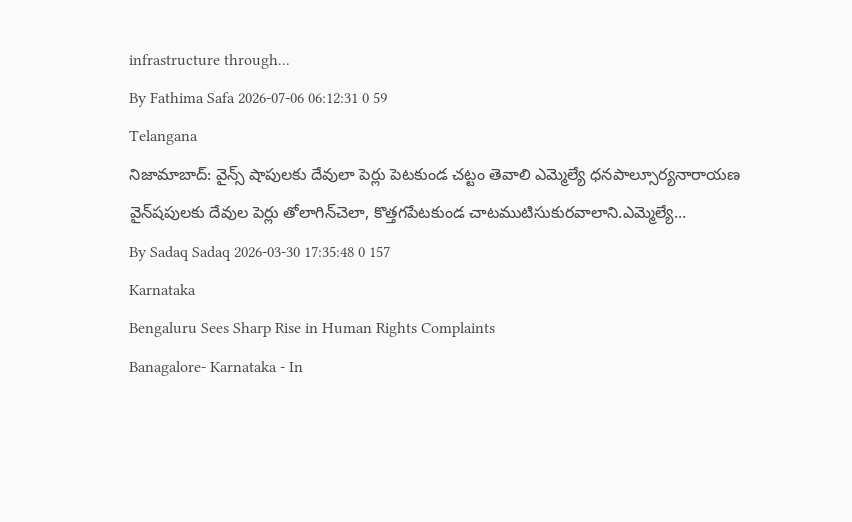infrastructure through...
By Fathima Safa 2026-07-06 06:12:31 0 59
Telangana
నిజామాబాద్: వైన్స్ షాపులకు దేవులా పెర్లు పెటకుండ చట్టం తెవాలి ఎమ్మెల్యే ధనపాల్సూర్యనారాయణ
వైన్‌షపులకు దేవుల పెర్లు తోలాగిన్‌చెలా, కొత్తగపేటకుండ చాటముటిసుకురవాలాని.ఎమ్మెల్యే...
By Sadaq Sadaq 2026-03-30 17:35:48 0 157
Karnataka
Bengaluru Sees Sharp Rise in Human Rights Complaints
Banagalore- Karnataka - In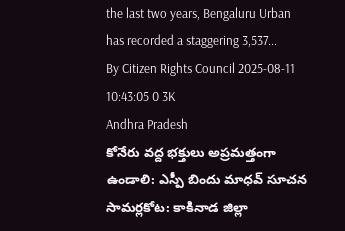the last two years, Bengaluru Urban has recorded a staggering 3,537...
By Citizen Rights Council 2025-08-11 10:43:05 0 3K
Andhra Pradesh
కోనేరు వద్ద భక్తులు అప్రమత్తంగా ఉండాలి: ఎస్పీ బిందు మాధవ్ సూచన
సామర్లకోట: కాకినాడ జిల్లా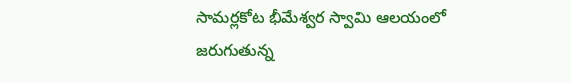సామర్లకోట భీమేశ్వర స్వామి ఆలయంలో జరుగుతున్న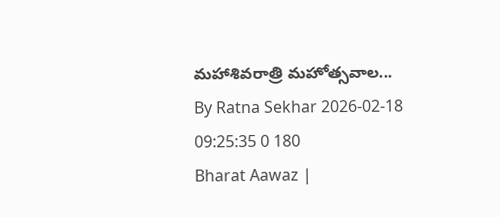మహాశివరాత్రి మహోత్సవాల...
By Ratna Sekhar 2026-02-18 09:25:35 0 180
Bharat Aawaz |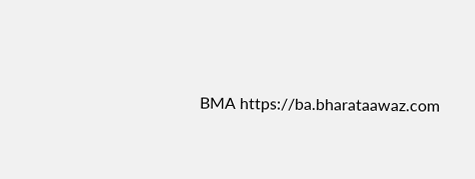BMA https://ba.bharataawaz.com